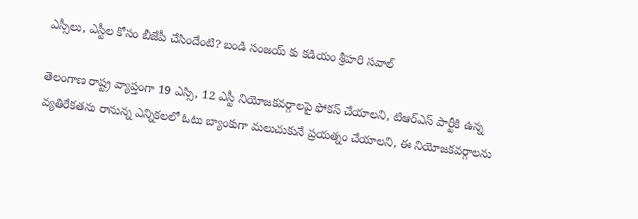ఎస్సీలు, ఎస్టీల కోసం బీజేపీ చేసిందేంటి? బండి సంజయ్ కు కడియం శ్రీహరి సవాల్

తెలంగాణ రాష్ట్ర వ్యాప్తంగా 19 ఎస్సి, 12 ఎస్టీ నియోజకవర్గాలపై ఫోకస్ చేయాలని, టిఆర్ఎస్ పార్టీకి ఉన్న వ్యతిరేకతను రానున్న ఎన్నికలలో ఓటు బ్యాంకుగా మలుచుకునే ప్రయత్నం చేయాలని, ఈ నియోజకవర్గాలను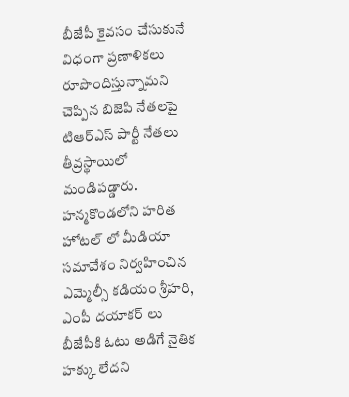బీజేపీ కైవసం చేసుకునే విధంగా ప్రణాళికలు రూపొందిస్తున్నామని చెప్పిన బిజెపి నేతలపై టిఆర్ఎస్ పార్టీ నేతలు తీవ్రస్థాయిలో మండిపడ్డారు. హన్మకొండలోని హరిత హోటల్ లో మీడియా సమావేశం నిర్వహించిన ఎమ్మెల్సీ కడియం శ్రీహరి, ఎంపీ దయాకర్ లు బీజేపీకి ఓటు అడిగే నైతిక హక్కు లేదని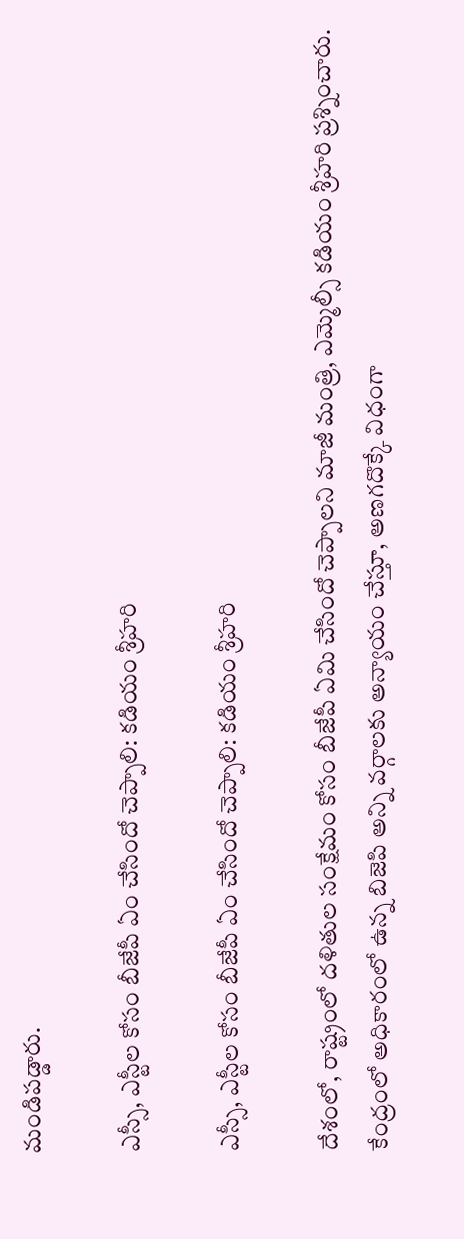మండిపడ్డారు.

ఎస్సీ, ఎస్టీల కోసం బీజేపీ ఏం చేసిందో చెప్పాలి: కడియం శ్రీహరి

ఎస్సీ, ఎస్టీల కోసం బీజేపీ ఏం చేసిందో చెప్పాలి: కడియం శ్రీహరి

దేశంలో, రాష్ట్రంలో దళితుల సంక్షేమం కోసం బీజేపీ ఏమి చేసిందో చెప్పాలని మాజీ మంత్రి, ఎమ్మెల్సీ కడియం శ్రీహరి ప్రశ్నించారు. కేంద్రంలో అధికారంలో ఉన్న బిజెపి అన్ని వర్గాలకు అన్యాయం చేస్తూ, అణగదొక్కే విధంగా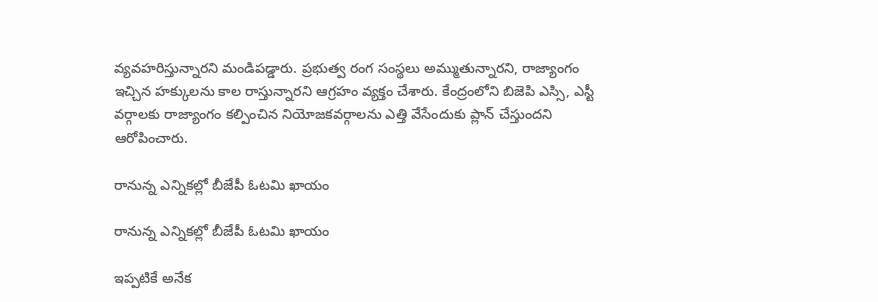వ్యవహరిస్తున్నారని మండిపడ్డారు. ప్రభుత్వ రంగ సంస్థలు అమ్ముతున్నారని, రాజ్యాంగం ఇచ్చిన హక్కులను కాల రాస్తున్నారని ఆగ్రహం వ్యక్తం చేశారు. కేంద్రంలోని బిజెపి ఎస్సి, ఎస్టీ వర్గాలకు రాజ్యాంగం కల్పించిన నియోజకవర్గాలను ఎత్తి వేసేందుకు ప్లాన్ చేస్తుందని ఆరోపించారు.

రానున్న ఎన్నికల్లో బీజేపీ ఓటమి ఖాయం

రానున్న ఎన్నికల్లో బీజేపీ ఓటమి ఖాయం

ఇప్పటికే అనేక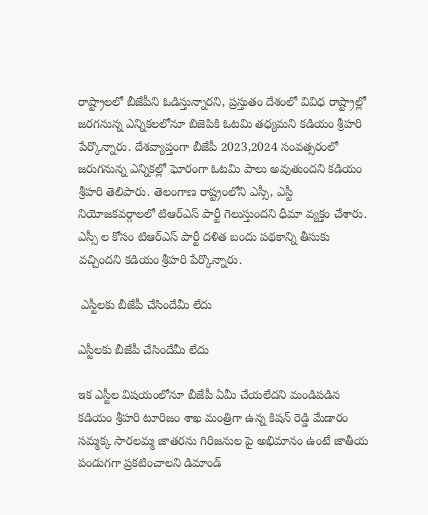రాష్ట్రాలలో బీజేపీని ఓడిస్తున్నారని, ప్రస్తుతం దేశంలో వివిధ రాష్ట్రాల్లో జరగనున్న ఎన్నికలలోనూ బిజెపికి ఓటమి తధ్యమని కడియం శ్రీహరి పేర్కొన్నారు. దేశవ్యాప్తంగా బీజేపీ 2023,2024 సంవత్సరంలో జరుగనున్న ఎన్నికల్లో ఘోరంగా ఓటమి పాలు అవుతుందని కడియం శ్రీహరి తెలిపారు. తెలంగాణ రాష్ట్రంలోని ఎస్సీ, ఎస్టీ నియోజకవర్గాలలో టిఆర్ఎస్ పార్టీ గెలుస్తుందని ధీమా వ్యక్తం చేశారు. ఎస్సీ ల కోసం టిఆర్ఎస్ పార్టీ దళిత బందు పథకాన్ని తీసుకు వచ్చిందని కడియం శ్రీహరి పేర్కొన్నారు.

 ఎస్టీలకు బీజేపీ చేసిందేమీ లేదు

ఎస్టీలకు బీజేపీ చేసిందేమీ లేదు

ఇక ఎస్టీల విషయంలోనూ బీజేపీ ఏమీ చేయలేదని మండిపడిన కడియం శ్రీహరి టూరిజం శాఖ మంత్రిగా ఉన్న కిషన్ రెడ్డి మేడారం సమ్మక్క సారలమ్మ జాతరను గిరిజనుల పై అభిమానం ఉంటే జాతీయ పండుగగా ప్రకటించాలని డిమాండ్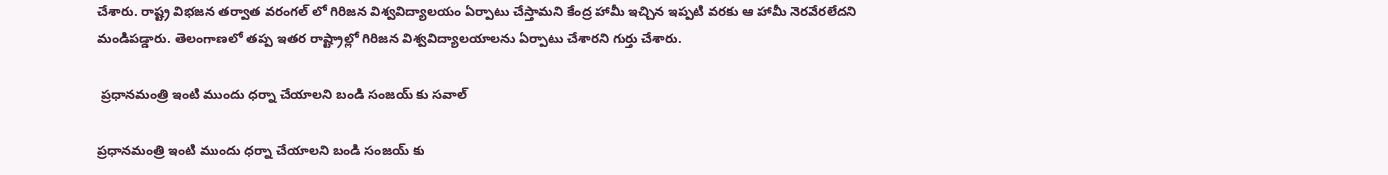చేశారు. రాష్ట్ర విభజన తర్వాత వరంగల్ లో గిరిజన విశ్వవిద్యాలయం ఏర్పాటు చేస్తామని కేంద్ర హామీ ఇచ్చిన ఇప్పటి వరకు ఆ హామీ నెరవేరలేదని మండిపడ్డారు. తెలంగాణలో తప్ప ఇతర రాష్ట్రాల్లో గిరిజన విశ్వవిద్యాలయాలను ఏర్పాటు చేశారని గుర్తు చేశారు.

 ప్రధానమంత్రి ఇంటి ముందు ధర్నా చేయాలని బండి సంజయ్ కు సవాల్

ప్రధానమంత్రి ఇంటి ముందు ధర్నా చేయాలని బండి సంజయ్ కు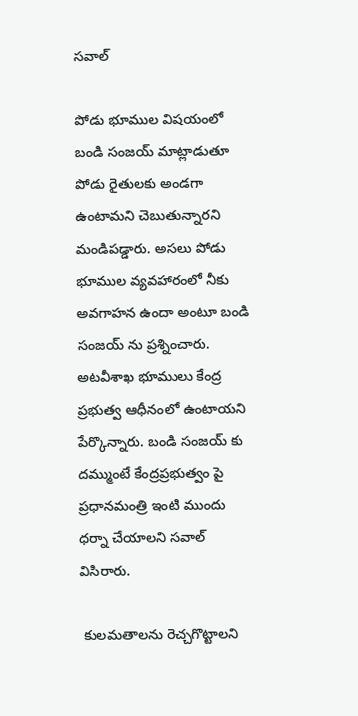సవాల్

పోడు భూముల విషయంలో బండి సంజయ్ మాట్లాడుతూ పోడు రైతులకు అండగా ఉంటామని చెబుతున్నారని మండిపడ్డారు. అసలు పోడు భూముల వ్యవహారంలో నీకు అవగాహన ఉందా అంటూ బండి సంజయ్ ను ప్రశ్నించారు. అటవీశాఖ భూములు కేంద్ర ప్రభుత్వ ఆధీనంలో ఉంటాయని పేర్కొన్నారు. బండి సంజయ్ కు దమ్ముంటే కేంద్రప్రభుత్వం పై ప్రధానమంత్రి ఇంటి ముందు ధర్నా చేయాలని సవాల్ విసిరారు.

 కులమతాలను రెచ్చగొట్టాలని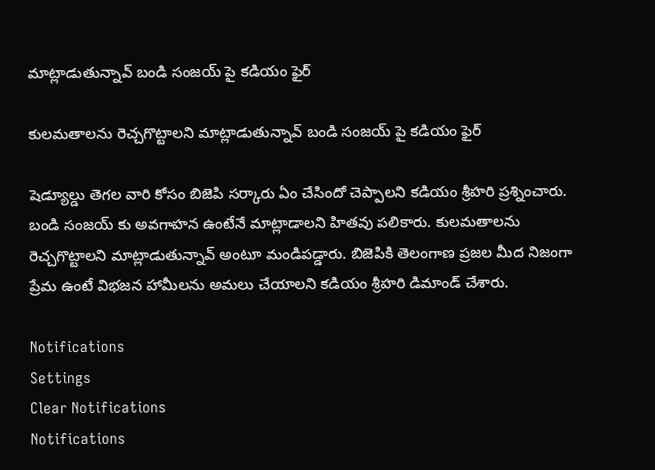మాట్లాడుతున్నావ్ బండి సంజయ్ పై కడియం ఫైర్

కులమతాలను రెచ్చగొట్టాలని మాట్లాడుతున్నావ్ బండి సంజయ్ పై కడియం ఫైర్

షెడ్యూల్డు తెగల వారి కోసం బిజెపి సర్కారు ఏం చేసిందో చెప్పాలని కడియం శ్రీహరి ప్రశ్నించారు. బండి సంజయ్ కు అవగాహన ఉంటేనే మాట్లాడాలని హితవు పలికారు. కులమతాలను రెచ్చగొట్టాలని మాట్లాడుతున్నావ్ అంటూ మండిపడ్డారు. బిజెపికి తెలంగాణ ప్రజల మీద నిజంగా ప్రేమ ఉంటే విభజన హామీలను అమలు చేయాలని కడియం శ్రీహరి డిమాండ్ చేశారు.

Notifications
Settings
Clear Notifications
Notifications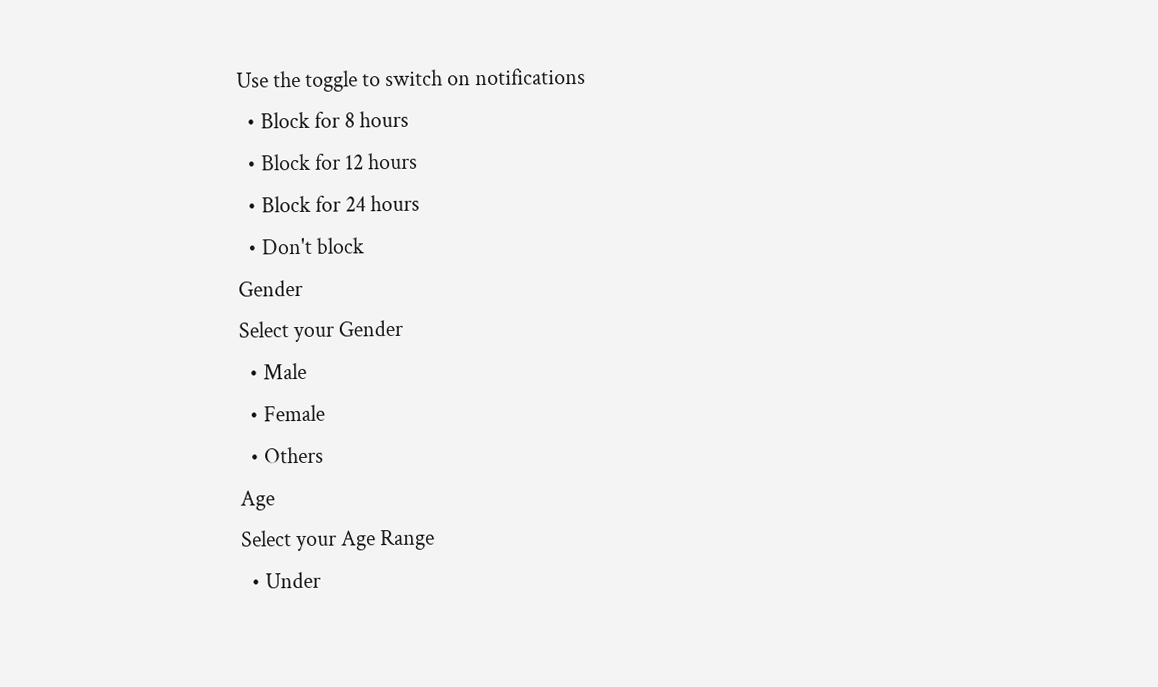Use the toggle to switch on notifications
  • Block for 8 hours
  • Block for 12 hours
  • Block for 24 hours
  • Don't block
Gender
Select your Gender
  • Male
  • Female
  • Others
Age
Select your Age Range
  • Under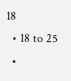18
  • 18 to 25
  •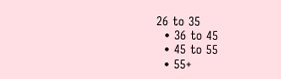26 to 35
  • 36 to 45
  • 45 to 55
  • 55+